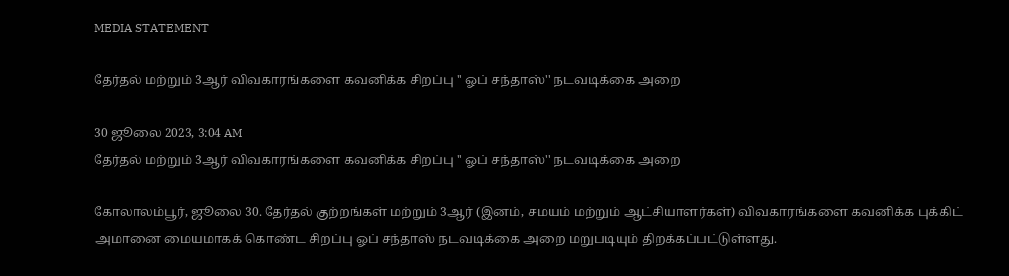MEDIA STATEMENT

தேர்தல் மற்றும் 3ஆர் விவகாரங்களை கவனிக்க சிறப்பு '' ஓப் சந்தாஸ்'' நடவடிக்கை அறை

30 ஜூலை 2023, 3:04 AM
தேர்தல் மற்றும் 3ஆர் விவகாரங்களை கவனிக்க சிறப்பு '' ஓப் சந்தாஸ்'' நடவடிக்கை அறை

கோலாலம்பூர், ஜூலை 30. தேர்தல் குற்றங்கள் மற்றும் 3ஆர் (இனம், சமயம் மற்றும் ஆட்சியாளர்கள்) விவகாரங்களை கவனிக்க புக்கிட் அமானை மையமாகக் கொண்ட சிறப்பு ஓப் சந்தாஸ் நடவடிக்கை அறை மறுபடியும் திறக்கப்பட்டுள்ளது.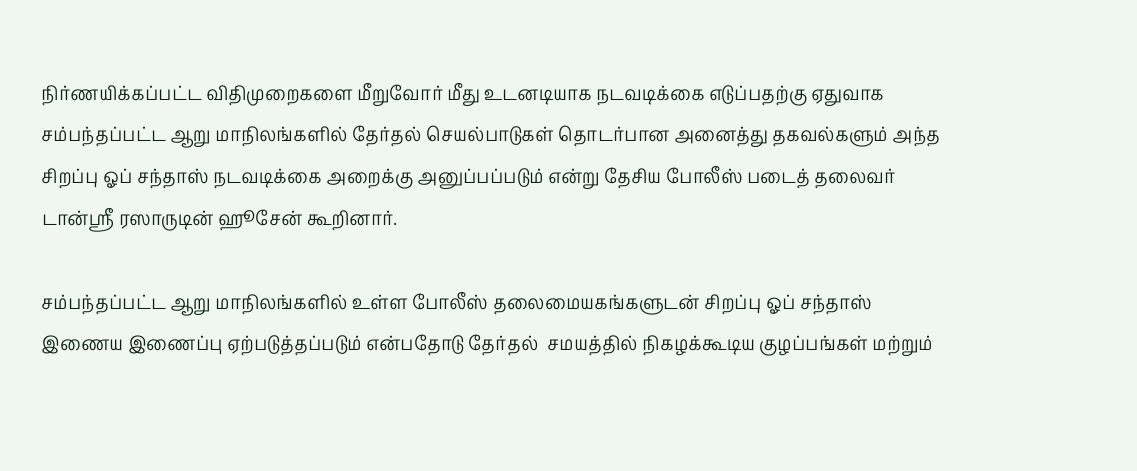நிர்ணயிக்கப்பட்ட விதிமுறைகளை மீறுவோர் மீது உடனடியாக நடவடிக்கை எடுப்பதற்கு ஏதுவாக சம்பந்தப்பட்ட ஆறு மாநிலங்களில் தேர்தல் செயல்பாடுகள் தொடர்பான அனைத்து தகவல்களும் அந்த சிறப்பு ஓப் சந்தாஸ் நடவடிக்கை அறைக்கு அனுப்பப்படும் என்று தேசிய போலீஸ் படைத் தலைவர் டான்ஸ்ரீ ரஸாருடின் ஹூசேன் கூறினார்.

சம்பந்தப்பட்ட ஆறு மாநிலங்களில் உள்ள போலீஸ் தலைமையகங்களுடன் சிறப்பு ஓப் சந்தாஸ் இணைய இணைப்பு ஏற்படுத்தப்படும் என்பதோடு தேர்தல்  சமயத்தில் நிகழக்கூடிய குழப்பங்கள் மற்றும்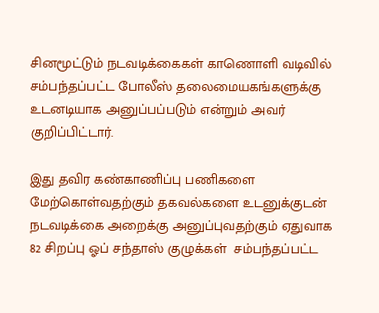சினமூட்டும் நடவடிக்கைகள் காணொளி வடிவில் சம்பந்தப்பட்ட போலீஸ் தலைமையகங்களுக்கு உடனடியாக அனுப்பப்படும் என்றும் அவர் குறிப்பிட்டார்.

இது தவிர கண்காணிப்பு பணிகளை மேற்கொள்வதற்கும் தகவல்களை உடனுக்குடன் நடவடிக்கை அறைக்கு அனுப்புவதற்கும் ஏதுவாக  82 சிறப்பு ஓப் சந்தாஸ் குழுக்கள்  சம்பந்தப்பட்ட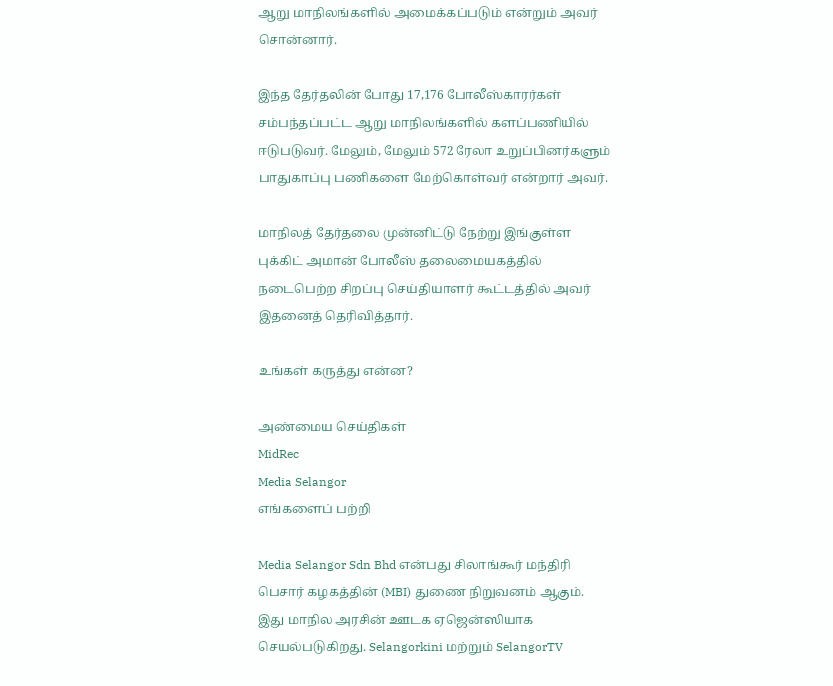ஆறு மாநிலங்களில் அமைக்கப்படும் என்றும் அவர் சொன்னார்.

இந்த தேர்தலின் போது 17,176 போலீஸ்காரர்கள் சம்பந்தப்பட்ட ஆறு மாநிலங்களில் களப்பணியில் ஈடுபடுவர். மேலும், மேலும் 572 ரேலா உறுப்பினர்களும் பாதுகாப்பு பணிகளை மேற்கொள்வர் என்றார் அவர்.

மாநிலத் தேர்தலை முன்னிட்டு நேற்று இங்குள்ள புக்கிட் அமான் போலீஸ் தலைமையகத்தில் நடைபெற்ற சிறப்பு செய்தியாளர் கூட்டத்தில் அவர் இதனைத் தெரிவித்தார்.

உங்கள் கருத்து என்ன?

அண்மைய செய்திகள்
MidRec
Media Selangor
எங்களைப் பற்றி

Media Selangor Sdn Bhd என்பது சிலாங்கூர் மந்திரி பெசார் கழகத்தின் (MBI) துணை நிறுவனம் ஆகும். இது மாநில அரசின் ஊடக ஏஜென்ஸியாக செயல்படுகிறது. Selangorkini மற்றும் SelangorTV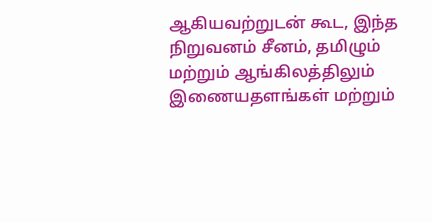ஆகியவற்றுடன் கூட, இந்த நிறுவனம் சீனம், தமிழும் மற்றும் ஆங்கிலத்திலும் இணையதளங்கள் மற்றும்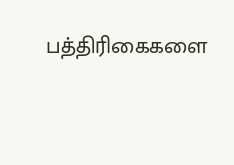பத்திரிகைகளை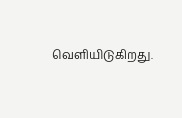வெளியிடுகிறது.